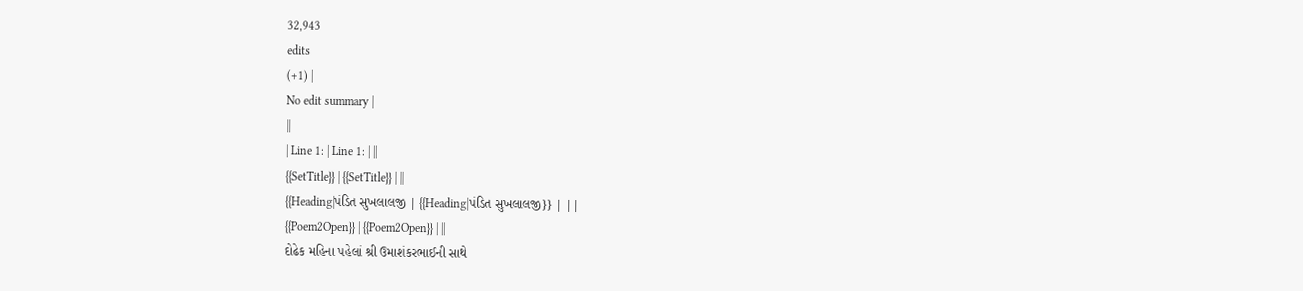32,943
edits
(+1) |
No edit summary |
||
| Line 1: | Line 1: | ||
{{SetTitle}} | {{SetTitle}} | ||
{{Heading|પંડિત સુખલાલજી | {{Heading|પંડિત સુખલાલજી}} | ||
{{Poem2Open}} | {{Poem2Open}} | ||
દોઢેક મહિના પહેલાં શ્રી ઉમાશંકરભાઈની સાથે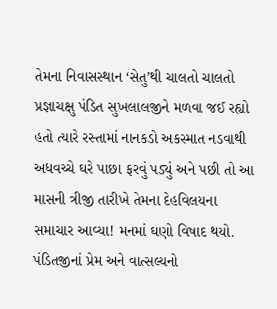તેમના નિવાસસ્થાન ‘સેતુ’થી ચાલતો ચાલતો પ્રજ્ઞાચક્ષુ પંડિત સુખલાલજીને મળવા જઈ રહ્યો હતો ત્યારે રસ્તામાં નાનકડો અકસ્માત નડવાથી અધવચ્ચે ઘરે પાછા ફરવું પડ્યું અને પછી તો આ માસની ત્રીજી તારીખે તેમના દેહવિલયના સમાચાર આવ્યા! મનમાં ઘણો વિષાદ થયો. પંડિતજીનાં પ્રેમ અને વાત્સલ્યનો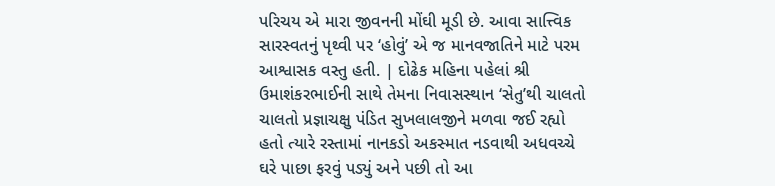પરિચય એ મારા જીવનની મોંઘી મૂડી છે. આવા સાત્ત્વિક સારસ્વતનું પૃથ્વી પર ‘હોવું’ એ જ માનવજાતિને માટે પરમ આશ્વાસક વસ્તુ હતી. | દોઢેક મહિના પહેલાં શ્રી ઉમાશંકરભાઈની સાથે તેમના નિવાસસ્થાન ‘સેતુ’થી ચાલતો ચાલતો પ્રજ્ઞાચક્ષુ પંડિત સુખલાલજીને મળવા જઈ રહ્યો હતો ત્યારે રસ્તામાં નાનકડો અકસ્માત નડવાથી અધવચ્ચે ઘરે પાછા ફરવું પડ્યું અને પછી તો આ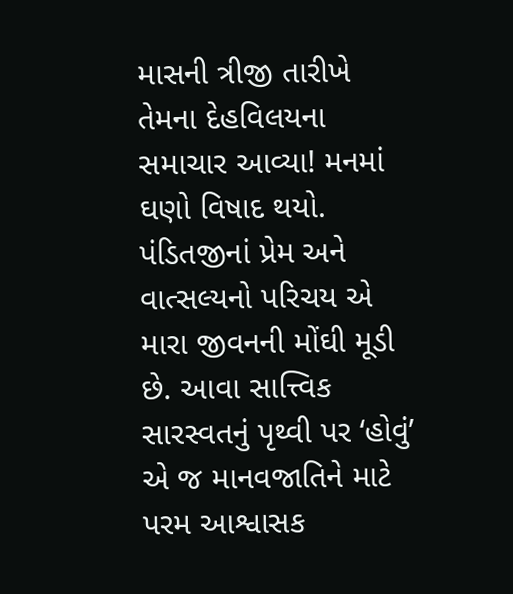માસની ત્રીજી તારીખે તેમના દેહવિલયના સમાચાર આવ્યા! મનમાં ઘણો વિષાદ થયો. પંડિતજીનાં પ્રેમ અને વાત્સલ્યનો પરિચય એ મારા જીવનની મોંઘી મૂડી છે. આવા સાત્ત્વિક સારસ્વતનું પૃથ્વી પર ‘હોવું’ એ જ માનવજાતિને માટે પરમ આશ્વાસક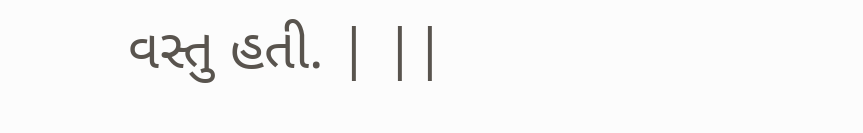વસ્તુ હતી. | ||